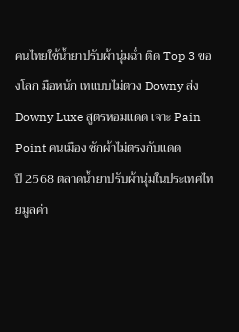คนไทยใช้น้ำยาปรับผ้านุ่มฉ่ำ ติด Top 3 ของโลก มือหนัก เทแบบไม่ตวง Downy ส่ง Downy Luxe สูตรหอมแดด เจาะ Pain Point คนเมือง ซักผ้าไม่ตรงกับแดด
ปี 2568 ตลาดน้ำยาปรับผ้านุ่มในประเทศไทยมูลค่า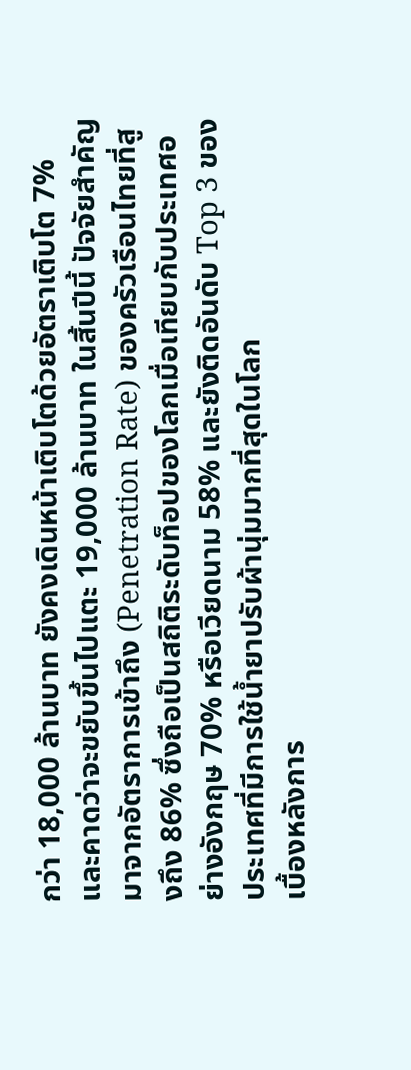กว่า 18,000 ล้านบาท ยังคงเดินหน้าเติบโตด้วยอัตราเติบโต 7% และคาดว่าจะขยับขึ้นไปแตะ 19,000 ล้านบาท ในสิ้นปีนี้ ปัจจัยสำคัญมาจากอัตราการเข้าถึง (Penetration Rate) ของครัวเรือนไทยที่สูงถึง 86% ซึ่งถือเป็นสถิติระดับท็อปของโลกเมื่อเทียบกับประเทศอย่างอังกฤษ 70% หรือเวียดนาม 58% และยังติดอันดับ Top 3 ของประเทศที่มีการใช้น้ำยาปรับผ้านุ่มมากที่สุดในโลก
เบื้องหลังการ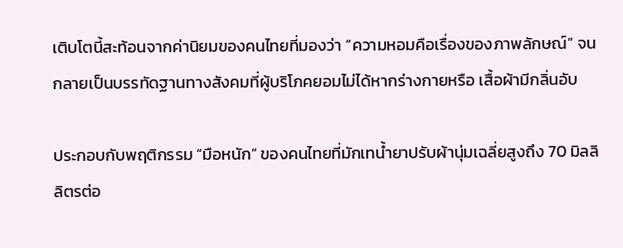เติบโตนี้สะท้อนจากค่านิยมของคนไทยที่มองว่า “ความหอมคือเรื่องของภาพลักษณ์” จนกลายเป็นบรรทัดฐานทางสังคมที่ผู้บริโภคยอมไม่ได้หากร่างกายหรือ เสื้อผ้ามีกลิ่นอับ

ประกอบกับพฤติกรรม “มือหนัก” ของคนไทยที่มักเทน้ำยาปรับผ้านุ่มเฉลี่ยสูงถึง 70 มิลลิลิตรต่อ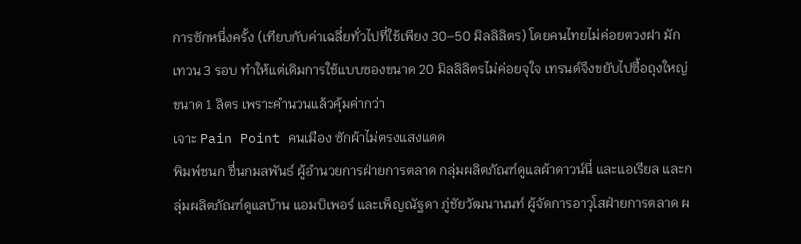การซักหนึ่งครั้ง (เทียบกับค่าเฉลี่ยทั่วไปที่ใช้เพียง 30–50 มิลลิลิตร) โดยคนไทยไม่ค่อยตวงฝา มักเทวน 3 รอบ ทำให้แต่เดิมการใช้แบบซองขนาด 20 มิลลิลิตรไม่ค่อยจุใจ เทรนด์จึงขยับไปซื้อถุงใหญ่ขนาด 1 ลิตร เพราะคำนวนแล้วคุ้มค่ากว่า
เจาะ Pain Point คนเมือง ซักผ้าไม่ตรงแสงแดด
พิมพ์ชนก ชื่นกมลพันธ์ ผู้อำนวยการฝ่ายการตลาด กลุ่มผลิตภัณฑ์ดูแลผ้าดาวน์นี่ และแอเรียล และกลุ่มผลิตภัณฑ์ดูแลบ้าน แอมบิเพอร์ และเพ็ญณัฐดา ภู่ชัยวัฒนานนท์ ผู้จัดการอาวุโสฝ่ายการตลาด ผ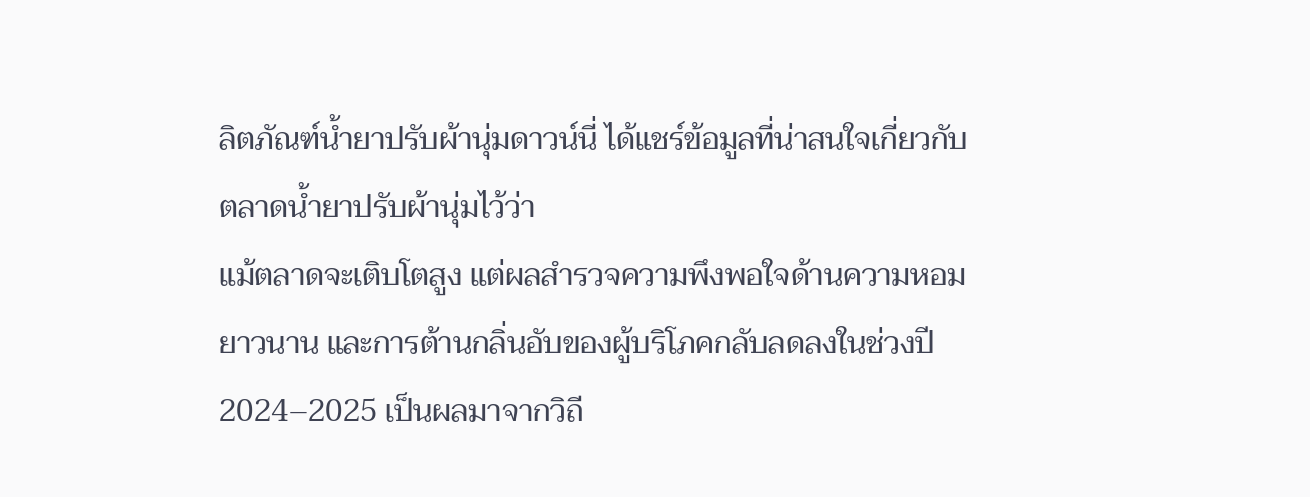ลิตภัณฑ์น้ำยาปรับผ้านุ่มดาวน์นี่ ได้แชร์ข้อมูลที่น่าสนใจเกี่ยวกับตลาดน้ำยาปรับผ้านุ่มไว้ว่า
แม้ตลาดจะเติบโตสูง แต่ผลสำรวจความพึงพอใจด้านความหอมยาวนาน และการต้านกลิ่นอับของผู้บริโภคกลับลดลงในช่วงปี 2024–2025 เป็นผลมาจากวิถี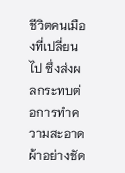ชีวิตคนเมืองที่เปลี่ยนไป ซึ่งส่งผลกระทบต่อการทำความสะอาดผ้าอย่างชัด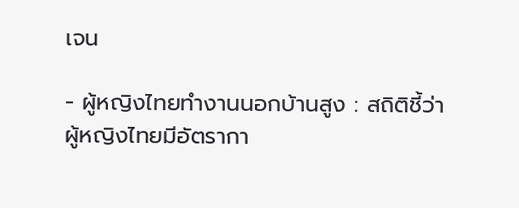เจน

- ผู้หญิงไทยทำงานนอกบ้านสูง : สถิติชี้ว่าผู้หญิงไทยมีอัตรากา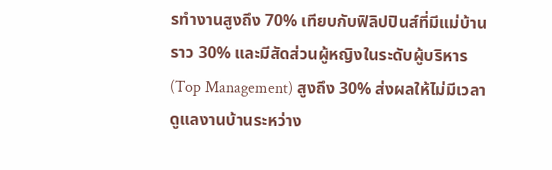รทำงานสูงถึง 70% เทียบกับฟิลิปปินส์ที่มีแม่บ้านราว 30% และมีสัดส่วนผู้หญิงในระดับผู้บริหาร (Top Management) สูงถึง 30% ส่งผลให้ไม่มีเวลาดูแลงานบ้านระหว่าง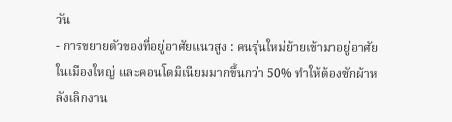วัน
- การขยายตัวของที่อยู่อาศัยแนวสูง : คนรุ่นใหม่ย้ายเข้ามาอยู่อาศัยในเมืองใหญ่ และคอนโดมิเนียมมากขึ้นกว่า 50% ทำให้ต้องซักผ้าหลังเลิกงาน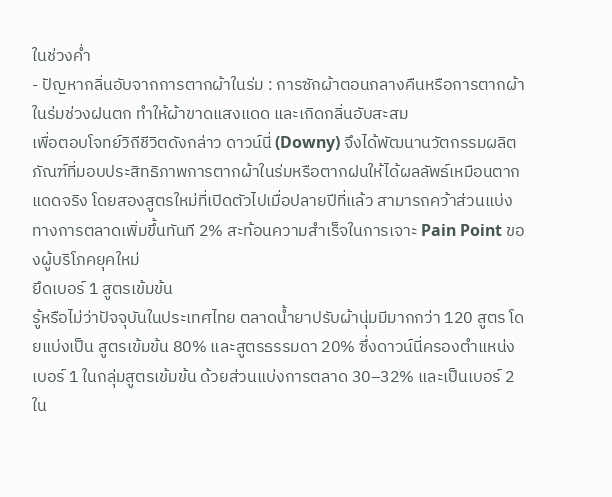ในช่วงค่ำ
- ปัญหากลิ่นอับจากการตากผ้าในร่ม : การซักผ้าตอนกลางคืนหรือการตากผ้าในร่มช่วงฝนตก ทำให้ผ้าขาดแสงแดด และเกิดกลิ่นอับสะสม
เพื่อตอบโจทย์วิถีชีวิตดังกล่าว ดาวน์นี่ (Downy) จึงได้พัฒนานวัตกรรมผลิตภัณฑ์ที่มอบประสิทธิภาพการตากผ้าในร่มหรือตากฝนให้ได้ผลลัพธ์เหมือนตากแดดจริง โดยสองสูตรใหม่ที่เปิดตัวไปเมื่อปลายปีที่แล้ว สามารถคว้าส่วนแบ่งทางการตลาดเพิ่มขึ้นทันที 2% สะท้อนความสำเร็จในการเจาะ Pain Point ของผู้บริโภคยุคใหม่
ยึดเบอร์ 1 สูตรเข้มข้น
รู้หรือไม่ว่าปัจจุบันในประเทศไทย ตลาดน้ำยาปรับผ้านุ่มมีมากกว่า 120 สูตร โดยแบ่งเป็น สูตรเข้มข้น 80% และสูตรธรรมดา 20% ซึ่งดาวน์นี่ครองตำแหน่งเบอร์ 1 ในกลุ่มสูตรเข้มข้น ด้วยส่วนแบ่งการตลาด 30–32% และเป็นเบอร์ 2 ใน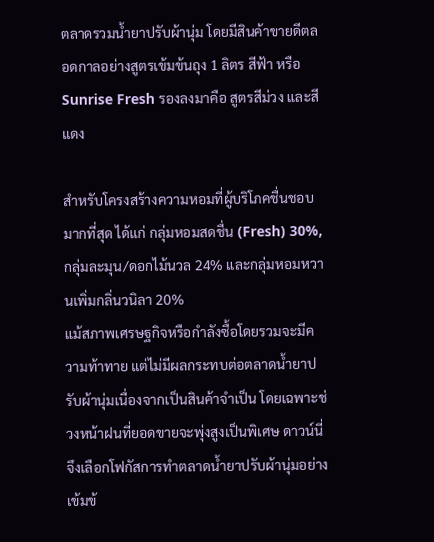ตลาดรวมน้ำยาปรับผ้านุ่ม โดยมีสินค้าขายดีตลอดกาลอย่างสูตรเข้มข้นถุง 1 ลิตร สีฟ้า หรือ Sunrise Fresh รองลงมาคือ สูตรสีม่วง และสีแดง

สำหรับโครงสร้างความหอมที่ผู้บริโภคชื่นชอบมากที่สุด ได้แก่ กลุ่มหอมสดชื่น (Fresh) 30%, กลุ่มละมุน/ดอกไม้นวล 24% และกลุ่มหอมหวานเพิ่มกลิ่นวนิลา 20%
แม้สภาพเศรษฐกิจหรือกำลังซื้อโดยรวมจะมีความท้าทาย แต่ไม่มีผลกระทบต่อตลาดน้ำยาปรับผ้านุ่มเนื่องจากเป็นสินค้าจำเป็น โดยเฉพาะช่วงหน้าฝนที่ยอดขายจะพุ่งสูงเป็นพิเศษ ดาวน์นี่จึงเลือกโฟกัสการทำตลาดน้ำยาปรับผ้านุ่มอย่างเข้มข้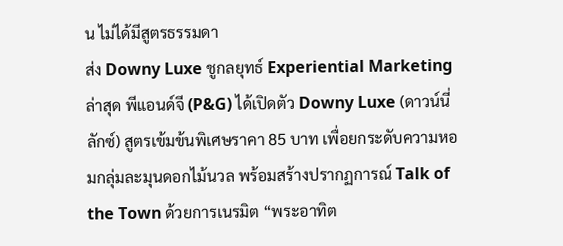น ไม่ได้มีสูตรธรรมดา
ส่ง Downy Luxe ชูกลยุทธ์ Experiential Marketing
ล่าสุด พีแอนด์จี (P&G) ได้เปิดตัว Downy Luxe (ดาวน์นี่ ลักซ์) สูตรเข้มข้นพิเศษราคา 85 บาท เพื่อยกระดับความหอมกลุ่มละมุนดอกไม้นวล พร้อมสร้างปรากฏการณ์ Talk of the Town ด้วยการเนรมิต “พระอาทิต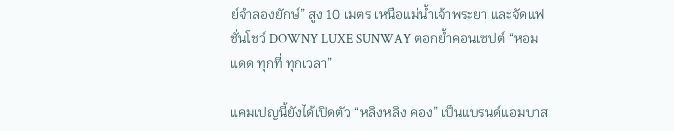ย์จำลองยักษ์” สูง 10 เมตร เหนือแม่น้ำเจ้าพระยา และจัดแฟชั่นโชว์ DOWNY LUXE SUNWAY ตอกย้ำคอนเซปต์ “หอมแดด ทุกที่ ทุกเวลา”

แคมเปญนี้ยังได้เปิดตัว “หลิงหลิง คอง” เป็นแบรนด์แอมบาส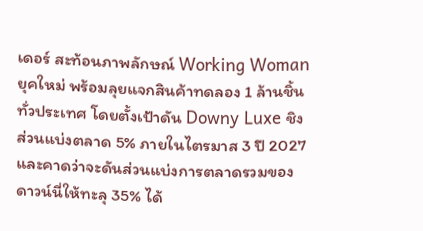เดอร์ สะท้อนภาพลักษณ์ Working Woman ยุคใหม่ พร้อมลุยแจกสินค้าทดลอง 1 ล้านชิ้นทั่วประเทศ โดยตั้งเป้าดัน Downy Luxe ชิงส่วนแบ่งตลาด 5% ภายในไตรมาส 3 ปี 2027 และคาดว่าจะดันส่วนแบ่งการตลาดรวมของดาวน์นี่ให้ทะลุ 35% ได้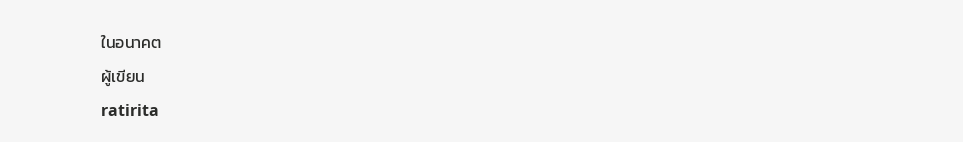ในอนาคต
ผู้เขียน
ratirita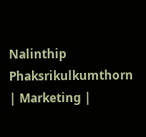Nalinthip Phaksrikulkumthorn | Marketing |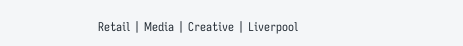Retail | Media | Creative | Liverpool